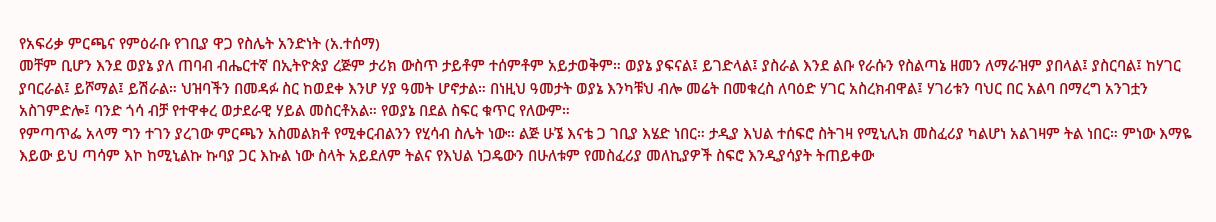የአፍሪቃ ምርጫና የምዕራቡ የገቢያ ዋጋ የስሌት አንድነት (አ.ተሰማ)
መቸም ቢሆን እንደ ወያኔ ያለ ጠባብ ብሔርተኛ በኢትዮጵያ ረጅም ታሪክ ውስጥ ታይቶም ተሰምቶም አይታወቅም። ወያኔ ያፍናል፤ ይገድላል፤ ያስራል እንደ ልቡ የራሱን የስልጣኔ ዘመን ለማራዝም ያበላል፤ ያስርባል፤ ከሃገር ያባርራል፤ ይሾማል፤ ይሽራል። ህዝባችን በመዳፉ ስር ከወደቀ እንሆ ሃያ ዓመት ሆኖታል። በነዚህ ዓመታት ወያኔ እንካቹህ ብሎ መሬት በመቁረስ ለባዕድ ሃገር አስረክብዋል፤ ሃገሪቱን ባህር በር አልባ በማረግ አንገቷን አስገምድሎ፤ ባንድ ጎሳ ብቻ የተዋቀረ ወታደራዊ ሃይል መስርቶአል። የወያኔ በደል ስፍር ቁጥር የለውም።
የምጣጥፌ አላማ ግን ተገን ያረገው ምርጫን አስመልክቶ የሚቀርብልንን የሂሳብ ስሌት ነው። ልጅ ሁኜ እናቴ ጋ ገቢያ እሄድ ነበር። ታዲያ እህል ተሰፍሮ ስትገዛ የሚኒሊክ መስፈሪያ ካልሆነ አልገዛም ትል ነበር። ምነው እማዬ እይው ይህ ጣሳም እኮ ከሚኒልኩ ኩባያ ጋር እኩል ነው ስላት አይደለም ትልና የእህል ነጋዴውን በሁለቱም የመስፈሪያ መለኪያዎች ስፍሮ እንዲያሳያት ትጠይቀው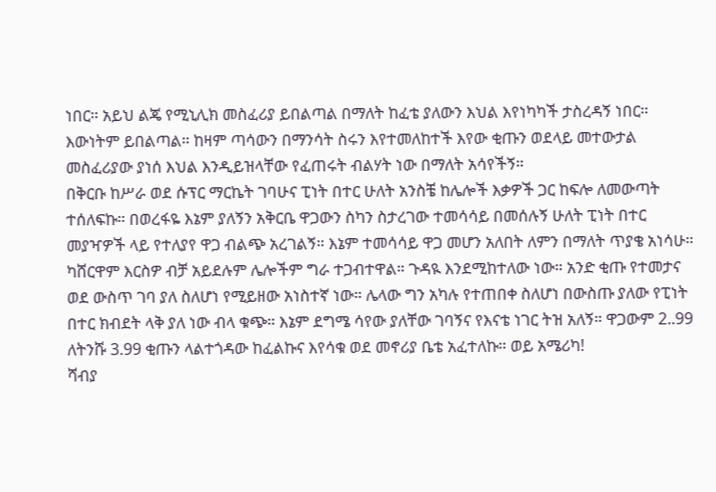ነበር። አይህ ልጄ የሚኒሊክ መስፈሪያ ይበልጣል በማለት ከፈቴ ያለውን እህል እየነካካች ታስረዳኝ ነበር። እውነትም ይበልጣል። ከዛም ጣሳውን በማንሳት ስሩን እየተመለከተች እየው ቂጡን ወደላይ መተውታል መስፈሪያው ያነሰ እህል እንዲይዝላቸው የፈጠሩት ብልሃት ነው በማለት አሳየችኝ።
በቅርቡ ከሥራ ወደ ሱፕር ማርኬት ገባሁና ፒነት በተር ሁለት አንስቼ ከሌሎች እቃዎች ጋር ከፍሎ ለመውጣት ተሰለፍኩ። በወረፋዬ እኔም ያለኝን አቅርቤ ዋጋውን ስካን ስታረገው ተመሳሳይ በመሰሉኝ ሁለት ፒነት በተር መያዣዎች ላይ የተለያየ ዋጋ ብልጭ አረገልኝ። እኔም ተመሳሳይ ዋጋ መሆን አለበት ለምን በማለት ጥያቄ አነሳሁ። ካሸርዋም እርስዎ ብቻ አይደሉም ሌሎችም ግራ ተጋብተዋል። ጉዳዪ እንደሚከተለው ነው። አንድ ቂጡ የተመታና ወደ ውስጥ ገባ ያለ ስለሆነ የሚይዘው አነስተኛ ነው። ሌላው ግን አካሉ የተጠበቀ ስለሆነ በውስጡ ያለው የፒነት በተር ክብደት ላቅ ያለ ነው ብላ ቁጭ። እኔም ደግሜ ሳየው ያለቸው ገባኝና የእናቴ ነገር ትዝ አለኝ። ዋጋውም 2..99 ለትንሹ 3.99 ቂጡን ላልተጎዳው ከፈልኩና እየሳቁ ወደ መኖሪያ ቤቴ አፈተለኩ። ወይ አሜሪካ!
ሻብያ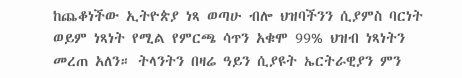ከጨቆነችው ኢትዮጵያ ነጻ ወጣሁ ብሎ ህዝባችንን ሲያምስ ባርነት ወይም ነጻነት የሚል የምርጫ ሳጥን አቁሞ 99% ህዝብ ነጻነትን መረጠ አለን። ትላንትን በዛሬ ዓይን ሲያዩት ኤርትራዊያን ምን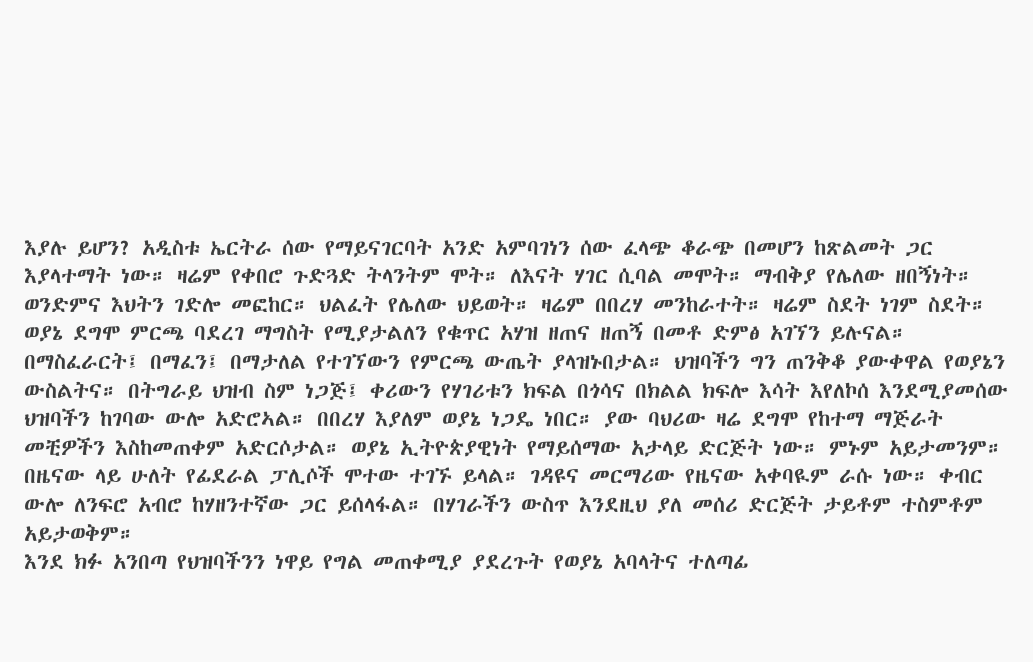እያሉ ይሆን? አዲስቱ ኤርትራ ሰው የማይናገርባት አንድ አምባገነን ሰው ፈላጭ ቆራጭ በመሆን ከጽልመት ጋር እያላተማት ነው። ዛሬም የቀበሮ ጉድጓድ ትላንትም ሞት። ለእናት ሃገር ሲባል መሞት። ማብቅያ የሌለው ዘበኝነት። ወንድምና እህትን ገድሎ መፎከር። ህልፈት የሌለው ህይወት። ዛሬም በበረሃ መንከራተት። ዛሬም ስደት ነገም ስደት።
ወያኔ ደግሞ ምርጫ ባደረገ ማግስት የሚያታልለን የቁጥር አሃዝ ዘጠና ዘጠኝ በመቶ ድምፅ አገኘን ይሉናል። በማስፈራርት፤ በማፈን፤ በማታለል የተገኘውን የምርጫ ውጤት ያላዝኑበታል። ህዝባችን ግን ጠንቅቆ ያውቀዋል የወያኔን ውስልትና። በትግራይ ህዝብ ስም ነጋጅ፤ ቀሪውን የሃገሪቱን ክፍል በጎሳና በክልል ክፍሎ እሳት እየለኮሰ እንደሚያመሰው ህዝባችን ከገባው ውሎ አድሮኣል። በበረሃ እያለም ወያኔ ነጋዴ ነበር። ያው ባህሪው ዛሬ ደግሞ የከተማ ማጅራት መቺዎችን እስከመጠቀም አድርሶታል። ወያኔ ኢትዮጵያዊነት የማይሰማው አታላይ ድርጅት ነው። ምኑም አይታመንም። በዜናው ላይ ሁለት የፊደራል ፓሊሶች ሞተው ተገኙ ይላል። ገዳዩና መርማሪው የዜናው አቀባዪም ራሱ ነው። ቀብር ውሎ ለንፍሮ አብሮ ከሃዘንተኛው ጋር ይሰላፋል። በሃገራችን ውስጥ እንደዚህ ያለ መሰሪ ድርጅት ታይቶም ተስምቶም አይታወቅም።
እንደ ክፉ አንበጣ የህዝባችንን ነዋይ የግል መጠቀሚያ ያደረጉት የወያኔ አባላትና ተለጣፊ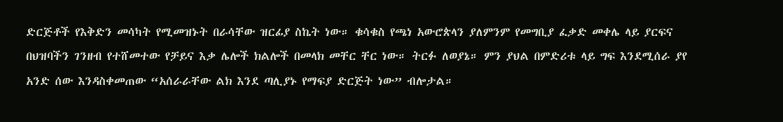ድርጅቶች የእቅድን መሳካት የሚመዝኑት በራሳቸው ዝርፊያ ስኬት ነው። ቁሳቁስ የጫነ አውሮጵላን ያለምንም የመግቢያ ፈቃድ መቀሌ ላይ ያርፍና በህዝባችን ገንዘብ የተሸመተው የቻይና እቃ ሌሎች ክልሎች በመላክ መቸር ቸር ነው። ትርፉ ለወያኔ። ምን ያህል በምድሪቱ ላይ ግፍ እንደሚሰራ ያየ አንድ ሰው እንዳስቀመጠው “አሰራራቸው ልክ እንደ ጣሊያኑ የማፍያ ድርጅት ነው” ብሎታል።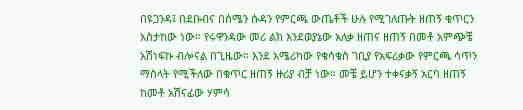በዩጋንዳ፤ በደቡብና በሰሜን ሱዳን የምርጫ ውጤቶች ሁሉ የሚገለጡት ዘጠኝ ቁጥርን አስታከው ነው። የሩዋንዳው መሪ ልክ እንደወያኔው አለቃ ዘጠና ዘጠኝ በመቶ አምጭቼ አሽነፍኩ ብሎናል በጊዜው። እንደ አሜሪካው የቁሳቁስ ገቢያ የአፍሪቃው የምርጫ ሳጥን ማስላት የሚችለው በቁጥር ዘጠኝ ዙሪያ ብቻ ነው። መቼ ይሆን ተቀናቃኝ አርባ ዘጠኝ ከመቶ አሽናፊው ሃምሳ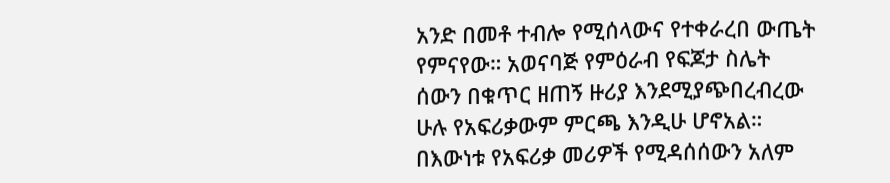አንድ በመቶ ተብሎ የሚሰላውና የተቀራረበ ውጤት የምናየው። አወናባጅ የምዕራብ የፍጆታ ስሌት ሰውን በቁጥር ዘጠኝ ዙሪያ እንደሚያጭበረብረው ሁሉ የአፍሪቃውም ምርጫ እንዲሁ ሆኖአል።
በእውነቱ የአፍሪቃ መሪዎች የሚዳሰሰውን አለም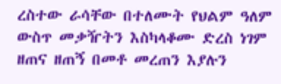ረስተው ራሳቸው በተለሙት የህልም ዓለም ውስጥ መቃዥትን እስካላቆሙ ድረስ ነገም ዘጠና ዘጠኝ በመቶ መረጠን እያሉን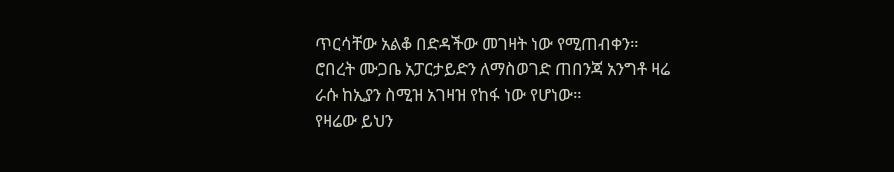ጥርሳቸው አልቆ በድዳችው መገዛት ነው የሚጠብቀን። ሮበረት ሙጋቤ አፓርታይድን ለማስወገድ ጠበንጃ አንግቶ ዛሬ ራሱ ከኢያን ስሚዝ አገዛዝ የከፋ ነው የሆነው።
የዛሬው ይህን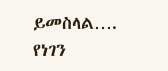ይመስላል…. የነገን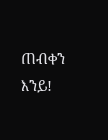ጠብቀን እንይ!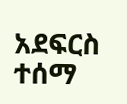አደፍርስ ተሰማ